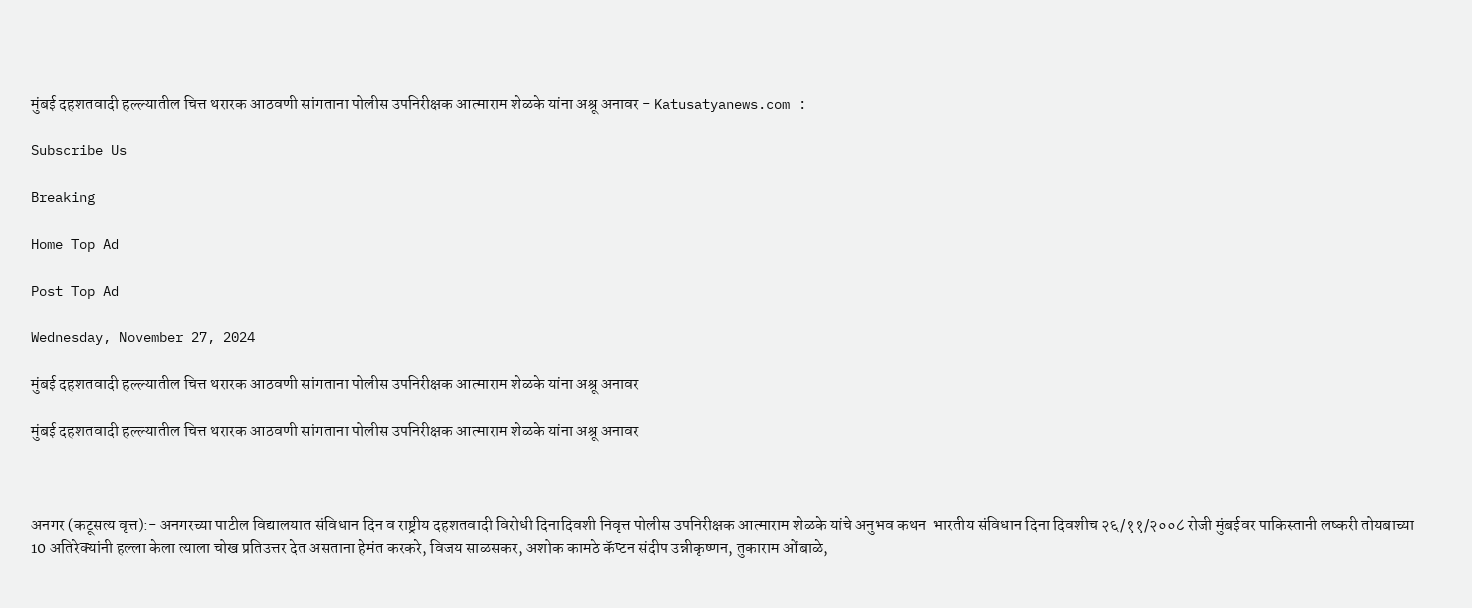मुंबई दहशतवादी हल्ल्यातील चित्त थरारक आठवणी सांगताना पोलीस उपनिरीक्षक आत्माराम शेळके यांना अश्रू अनावर - Katusatyanews.com :

Subscribe Us

Breaking

Home Top Ad

Post Top Ad

Wednesday, November 27, 2024

मुंबई दहशतवादी हल्ल्यातील चित्त थरारक आठवणी सांगताना पोलीस उपनिरीक्षक आत्माराम शेळके यांना अश्रू अनावर

मुंबई दहशतवादी हल्ल्यातील चित्त थरारक आठवणी सांगताना पोलीस उपनिरीक्षक आत्माराम शेळके यांना अश्रू अनावर



अनगर (कटूसत्य वृत्त):- अनगरच्या पाटील विद्यालयात संविधान दिन व राष्ट्रीय दहशतवादी विरोधी दिनादिवशी निवृत्त पोलीस उपनिरीक्षक आत्माराम शेळके यांचे अनुभव कथन  भारतीय संविधान दिना दिवशीच २६/११/२००८ रोजी मुंबईवर पाकिस्तानी लष्करी तोयबाच्या 10 अतिरेक्यांनी हल्ला केला त्याला चोख प्रतिउत्तर देत असताना हेमंत करकरे, विजय साळसकर, अशोक कामठे कॅप्टन संदीप उन्नीकृष्णन, तुकाराम ओंबाळे,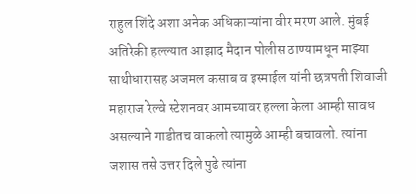राहुल शिंदे अशा अनेक अधिकाऱ्यांना वीर मरण आले. मुंबई अतिरेकी हल्ल्यात आझाद मैदान पोलीस ठाण्यामधून माझ्या साथीधारासह अजमल कसाब व इस्माईल यांनी छत्रपती शिवाजी महाराज रेल्वे स्टेशनवर आमच्यावर हल्ला केला आम्ही सावध असल्याने गाडीतच वाकलो त्यामुळे आम्ही बचावलो. त्यांना जशास तसे उत्तर दिले पुढे त्यांना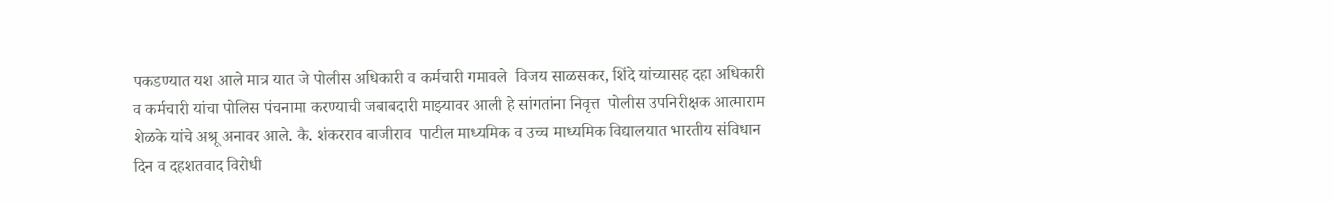पकडण्यात यश आले मात्र यात जे पोलीस अधिकारी व कर्मचारी गमावले  विजय साळसकर, शिंदे यांच्यासह दहा अधिकारी व कर्मचारी यांचा पोलिस पंचनामा करण्याची जबाबदारी माझ्यावर आली हे सांगतांना निवृत्त  पोलीस उपनिरीक्षक आत्माराम शेळके यांचे अश्रू अनावर आले. कै. शंकरराव बाजीराव  पाटील माध्यमिक व उच्च माध्यमिक विद्यालयात भारतीय संविधान दिन व दहशतवाद विरोधी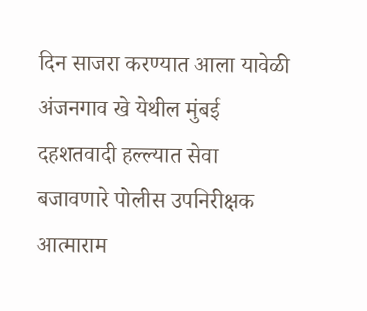दिन साजरा करण्यात आला यावेळी अंजनगाव खे येथील मुंबई दहशतवादी हल्ल्यात सेवा बजावणारे पोलीस उपनिरीक्षक आत्माराम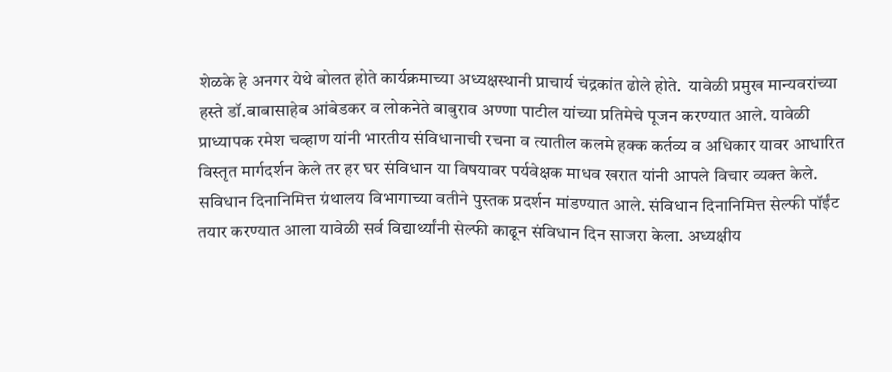शेळके हे अनगर येथे बोलत होते कार्यक्रमाच्या अध्यक्षस्थानी प्राचार्य चंद्रकांत ढोले होते.  यावेळी प्रमुख मान्यवरांच्या हस्ते डॉ.बाबासाहेब आंबेडकर व लोकनेते बाबुराव अण्णा पाटील यांच्या प्रतिमेचे पूजन करण्यात आले. यावेळी प्राध्यापक रमेश चव्हाण यांनी भारतीय संविधानाची रचना व त्यातील कलमे हक्क कर्तव्य व अधिकार यावर आधारित विस्तृत मार्गदर्शन केले तर हर घर संविधान या विषयावर पर्यवेक्षक माधव खरात यांनी आपले विचार व्यक्त केले. सविधान दिनानिमित्त ग्रंथालय विभागाच्या वतीने पुस्तक प्रदर्शन मांडण्यात आले. संविधान दिनानिमित्त सेल्फी पॉईंट तयार करण्यात आला यावेळी सर्व विद्यार्थ्यांनी सेल्फी काढून संविधान दिन साजरा केला. अध्यक्षीय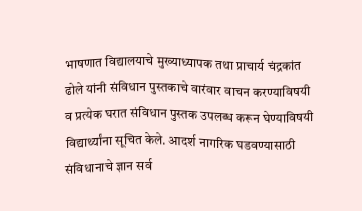भाषणात विद्यालयाचे मुख्याध्यापक तथा प्राचार्य चंद्रकांत ढोले यांनी संविधान पुस्तकाचे वारंवार वाचन करण्याविषयी व प्रत्येक घरात संविधान पुस्तक उपलब्ध करून घेण्याविषयी विद्यार्थ्यांना सूचित केले. आदर्श नागरिक घडवण्यासाठी संविधानाचे ज्ञान सर्व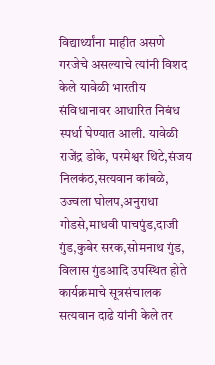विद्यार्थ्यांना माहीत असणे गरजेचे असल्याचे त्यांनी विशद केले यावेळी भारतीय संविधानावर आधारित निबंध स्पर्धा घेण्यात आली. यावेळी राजेंद्र डोके, परमेश्वर थिटे,संजय निलकंठ,सत्यवान कांबळे, उज्वला घोलप,अनुराधा गोडसे,माधवी पाचपुंड,दाजी गुंड,कुबेर सरक,सोमनाथ गुंड, विलास गुंडआदि उपस्थित होते कार्यक्रमाचे सूत्रसंचालक सत्यवान दाढे यांनी केले तर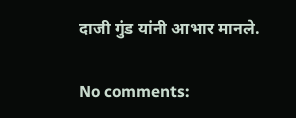दाजी गुंड यांनी आभार मानले.

No comments: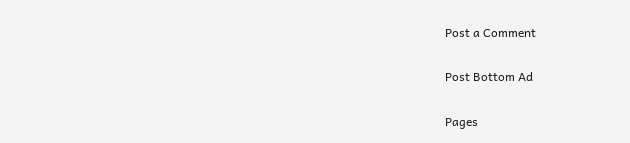Post a Comment

Post Bottom Ad

Pages